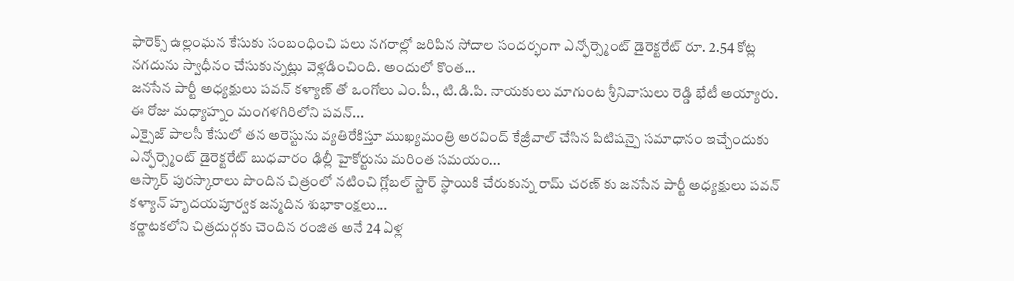ఫారెక్స్ ఉల్లంఘన కేసుకు సంబంధించి పలు నగరాల్లో జరిపిన సోదాల సందర్భంగా ఎన్ఫోర్స్మెంట్ డైరెక్టరేట్ రూ. 2.54 కోట్ల నగదును స్వాధీనం చేసుకున్నట్లు వెళ్లడించింది. అందులో కొంత...
జనసేన పార్టీ అధ్యక్షులు పవన్ కళ్యాణ్ తో ఒంగోలు ఎం.పీ., టి.డి.పి. నాయకులు మాగుంట శ్రీనివాసులు రెడ్డి భేటీ అయ్యారు. ఈ రోజు మధ్యాహ్నం మంగళగిరిలోని పవన్...
ఎక్సైజ్ పాలసీ కేసులో తన అరెస్టును వ్యతిరేకిస్తూ ముఖ్యమంత్రి అరవింద్ కేజ్రీవాల్ చేసిన పిటిషన్పై సమాధానం ఇచ్చేందుకు ఎన్ఫోర్స్మెంట్ డైరెక్టరేట్ బుధవారం ఢిల్లీ హైకోర్టును మరింత సమయం...
ఆస్కార్ పురస్కారాలు పొందిన చిత్రంలో నటించి గ్లోబల్ స్టార్ స్థాయికి చేరుకున్న రామ్ చరణ్ కు జనసేన పార్టీ అధ్యక్షులు పవన్ కళ్యాన్ హృదయపూర్వక జన్మదిన శుభాకాంక్షలు...
కర్ణాటకలోని చిత్రదుర్గకు చెందిన రంజిత అనే 24 ఏళ్ల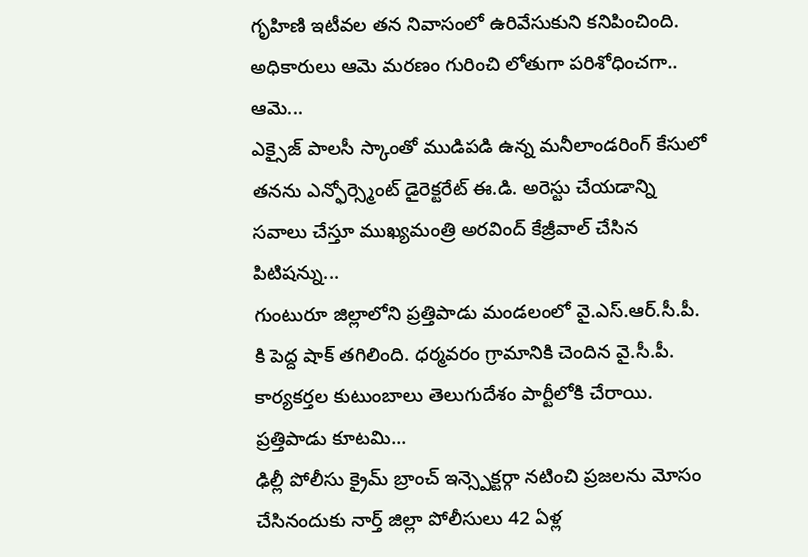గృహిణి ఇటీవల తన నివాసంలో ఉరివేసుకుని కనిపించింది. అధికారులు ఆమె మరణం గురించి లోతుగా పరిశోధించగా.. ఆమె...
ఎక్సైజ్ పాలసీ స్కాంతో ముడిపడి ఉన్న మనీలాండరింగ్ కేసులో తనను ఎన్ఫోర్స్మెంట్ డైరెక్టరేట్ ఈ.డి. అరెస్టు చేయడాన్ని సవాలు చేస్తూ ముఖ్యమంత్రి అరవింద్ కేజ్రీవాల్ చేసిన పిటిషన్ను...
గుంటురూ జిల్లాలోని ప్రత్తిపాడు మండలంలో వై.ఎస్.ఆర్.సీ.పీ. కి పెద్ద షాక్ తగిలింది. ధర్మవరం గ్రామానికి చెందిన వై.సీ.పీ. కార్యకర్తల కుటుంబాలు తెలుగుదేశం పార్టీలోకి చేరాయి. ప్రత్తిపాడు కూటమి...
ఢిల్లీ పోలీసు క్రైమ్ బ్రాంచ్ ఇన్స్పెక్టర్గా నటించి ప్రజలను మోసం చేసినందుకు నార్త్ జిల్లా పోలీసులు 42 ఏళ్ల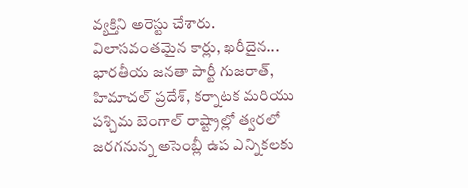వ్యక్తిని అరెస్టు చేశారు. విలాసవంతమైన కార్లు, ఖరీదైన...
భారతీయ జనతా పార్టీ గుజరాత్, హిమాచల్ ప్రదేశ్, కర్నాటక మరియు పశ్చిమ బెంగాల్ రాష్ట్రాల్లో త్వరలో జరగనున్న అసెంబ్లీ ఉప ఎన్నికలకు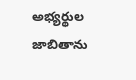అభ్యర్థుల జాబితాను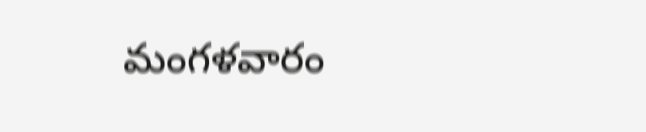మంగళవారం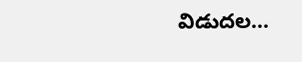విడుదల...